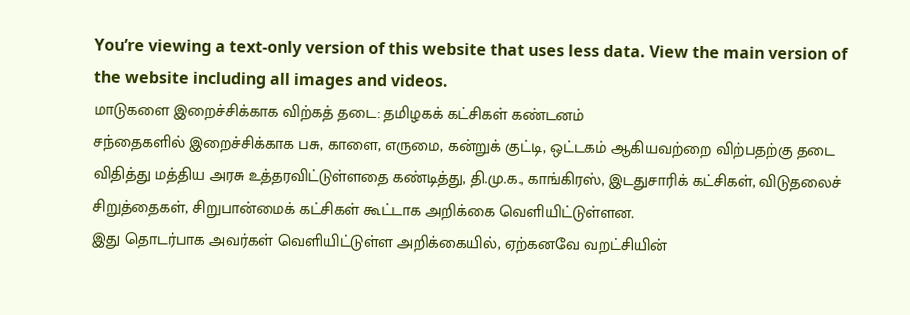You’re viewing a text-only version of this website that uses less data. View the main version of the website including all images and videos.
மாடுகளை இறைச்சிக்காக விற்கத் தடை: தமிழகக் கட்சிகள் கண்டனம்
சந்தைகளில் இறைச்சிக்காக பசு, காளை, எருமை, கன்றுக் குட்டி, ஒட்டகம் ஆகியவற்றை விற்பதற்கு தடை விதித்து மத்திய அரசு உத்தரவிட்டுள்ளதை கண்டித்து, தி.மு.க., காங்கிரஸ், இடதுசாரிக் கட்சிகள், விடுதலைச் சிறுத்தைகள், சிறுபான்மைக் கட்சிகள் கூட்டாக அறிக்கை வெளியிட்டுள்ளன.
இது தொடர்பாக அவர்கள் வெளியிட்டுள்ள அறிக்கையில், ஏற்கனவே வறட்சியின்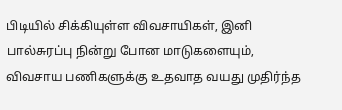பிடியில் சிக்கியுள்ள விவசாயிகள், இனி பால்சுரப்பு நின்று போன மாடுகளையும், விவசாய பணிகளுக்கு உதவாத வயது முதிர்ந்த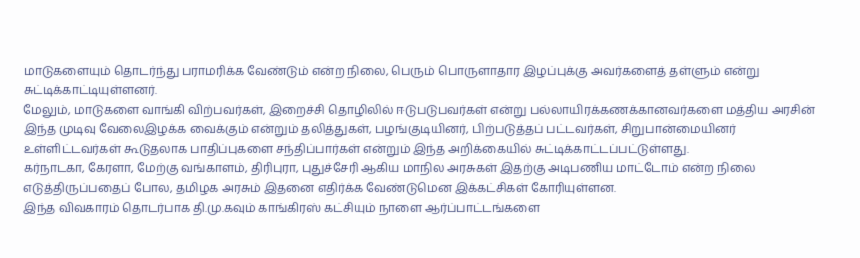மாடுகளையும் தொடர்ந்து பராமரிக்க வேண்டும் என்ற நிலை, பெரும் பொருளாதார இழப்புக்கு அவர்களைத் தள்ளும் என்று சுட்டிக்காட்டியுள்ளனர்.
மேலும், மாடுகளை வாங்கி விற்பவர்கள், இறைச்சி தொழிலில் ஈடுபடுபவர்கள் என்று பல்லாயிரக்கணக்கானவர்களை மத்திய அரசின் இந்த முடிவு வேலைஇழக்க வைக்கும் என்றும் தலித்துகள், பழங்குடியினர், பிற்படுத்தப் பட்டவர்கள், சிறுபான்மையினர் உள்ளிட்டவர்கள் கூடுதலாக பாதிப்புகளை சந்திப்பார்கள் என்றும் இந்த அறிக்கையில் சுட்டிக்காட்டப்பட்டுள்ளது.
கர்நாடகா, கேரளா, மேற்கு வங்காளம், திரிபுரா, புதுச்சேரி ஆகிய மாநில அரசுகள் இதற்கு அடிபணிய மாட்டோம் என்ற நிலை எடுத்திருப்பதைப் போல, தமிழக அரசும் இதனை எதிர்க்க வேண்டுமென இக்கட்சிகள் கோரியுள்ளன.
இந்த விவகாரம் தொடர்பாக தி.மு.கவும் காங்கிரஸ் கட்சியும் நாளை ஆர்ப்பாட்டங்களை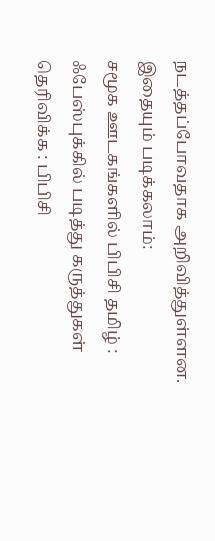நடத்தப்போவதாக அறிவித்துள்ளன.
இதையும் படிக்கலாம்:
சமூக ஊடகங்களில் பிபிசி தமிழ் :
ஃபேஸ்புக்கில் படித்து கருத்துகள் தெரிவிக்க : பிபிசி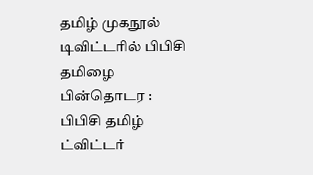தமிழ் முகநூல்
டிவிட்டரில் பிபிசி தமிழை பின்தொடர : பிபிசி தமிழ் ட்விட்டர்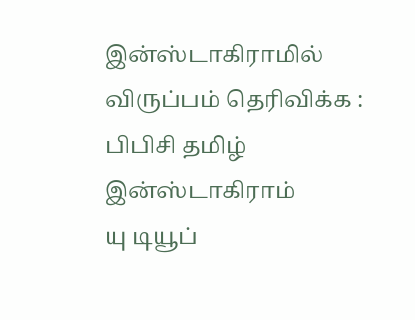இன்ஸ்டாகிராமில் விருப்பம் தெரிவிக்க : பிபிசி தமிழ் இன்ஸ்டாகிராம்
யு டியூப்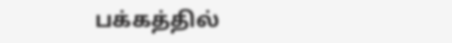பக்கத்தில்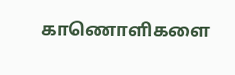காணொளிகளை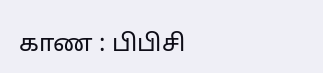காண : பிபிசி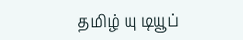தமிழ் யு டியூப்